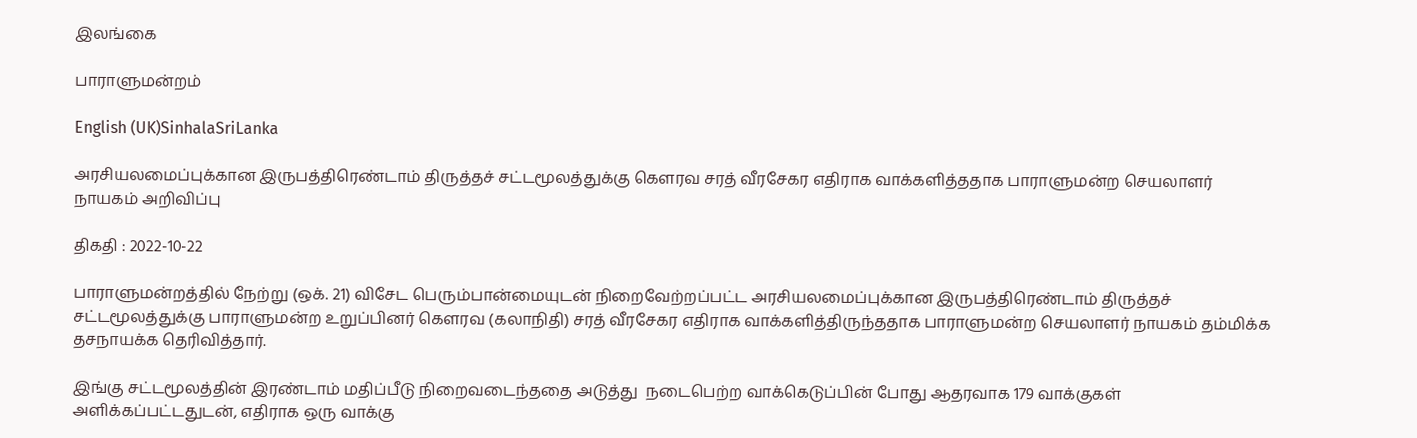இலங்கை

பாராளுமன்றம்

English (UK)SinhalaSriLanka

அரசியலமைப்புக்கான இருபத்திரெண்டாம் திருத்தச் சட்டமூலத்துக்கு கௌரவ சரத் வீரசேகர எதிராக வாக்களித்ததாக பாராளுமன்ற செயலாளர் நாயகம் அறிவிப்பு

திகதி : 2022-10-22

பாராளுமன்றத்தில் நேற்று (ஒக். 21) விசேட பெரும்பான்மையுடன் நிறைவேற்றப்பட்ட அரசியலமைப்புக்கான இருபத்திரெண்டாம் திருத்தச் சட்டமூலத்துக்கு பாராளுமன்ற உறுப்பினர் கௌரவ (கலாநிதி) சரத் வீரசேகர எதிராக வாக்களித்திருந்ததாக பாராளுமன்ற செயலாளர் நாயகம் தம்மிக்க தசநாயக்க தெரிவித்தார்.

இங்கு சட்டமூலத்தின் இரண்டாம் மதிப்பீடு நிறைவடைந்ததை அடுத்து  நடைபெற்ற வாக்கெடுப்பின் போது ஆதரவாக 179 வாக்குகள் அளிக்கப்பட்டதுடன், எதிராக ஒரு வாக்கு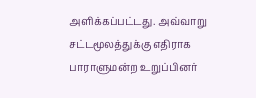அளிக்கப்பட்டது. அவ்வாறு சட்டமூலத்துக்கு எதிராக பாராளுமன்ற உறுப்பினர்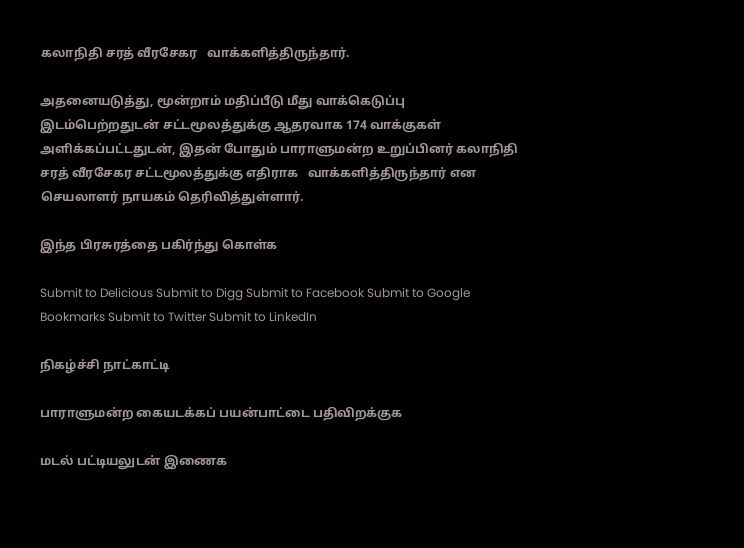கலாநிதி சரத் வீரசேகர   வாக்களித்திருந்தார்.

அதனையடுத்து, மூன்றாம் மதிப்பீடு மீது வாக்கெடுப்பு இடம்பெற்றதுடன் சட்டமூலத்துக்கு ஆதரவாக 174 வாக்குகள் அளிக்கப்பட்டதுடன், இதன் போதும் பாராளுமன்ற உறுப்பினர் கலாநிதி சரத் வீரசேகர சட்டமூலத்துக்கு எதிராக   வாக்களித்திருந்தார் என செயலாளர் நாயகம் தெரிவித்துள்ளார்.

இந்த பிரசுரத்தை பகிர்ந்து கொள்க

Submit to Delicious Submit to Digg Submit to Facebook Submit to Google Bookmarks Submit to Twitter Submit to LinkedIn

நிகழ்ச்சி நாட்காட்டி

பாராளுமன்ற கையடக்கப் பயன்பாட்டை பதிவிறக்குக

மடல் பட்டியலுடன் இணைக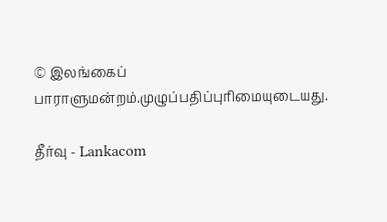© இலங்கைப் பாராளுமன்றம்.முழுப்பதிப்புரிமையுடையது.

தீர்வு - Lankacom